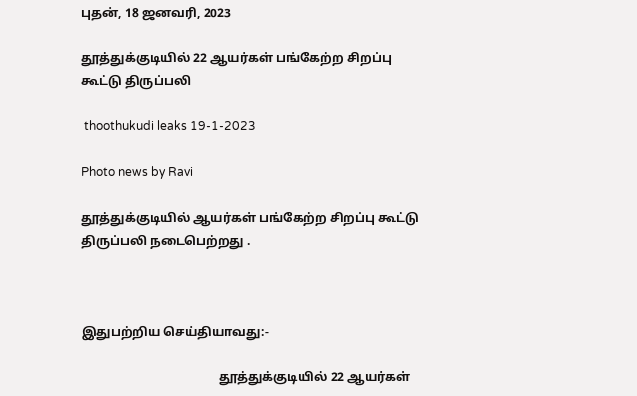புதன், 18 ஜனவரி, 2023

தூத்துக்குடியில் 22 ஆயர்கள் பங்கேற்ற சிறப்பு கூட்டு திருப்பலி

 thoothukudi leaks 19-1-2023

Photo news by Ravi

தூத்துக்குடியில் ஆயர்கள் பங்கேற்ற சிறப்பு கூட்டு திருப்பலி நடைபெற்றது .



இதுபற்றிய செய்தியாவது:-

                                            தூத்துக்குடியில் 22 ஆயர்கள்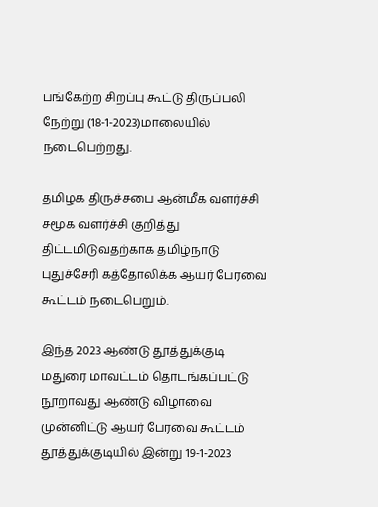பங்கேற்ற சிறப்பு கூட்டு திருப்பலி நேற்று (18-1-2023)மாலையில் நடைபெற்றது.

தமிழக திருச்சபை ஆன்மீக வளர்ச்சி சமூக வளர்ச்சி குறித்து திட்டமிடுவதற்காக தமிழ்நாடு புதுச்சேரி கத்தோலிக்க ஆயர் பேரவை கூட்டம் நடைபெறும்.

இந்த 2023 ஆண்டு தூத்துக்குடி மதுரை மாவட்டம் தொடங்கப்பட்டு நூறாவது ஆண்டு விழாவை முன்னிட்டு ஆயர் பேரவை கூட்டம் தூத்துக்குடியில் இன்று 19-1-2023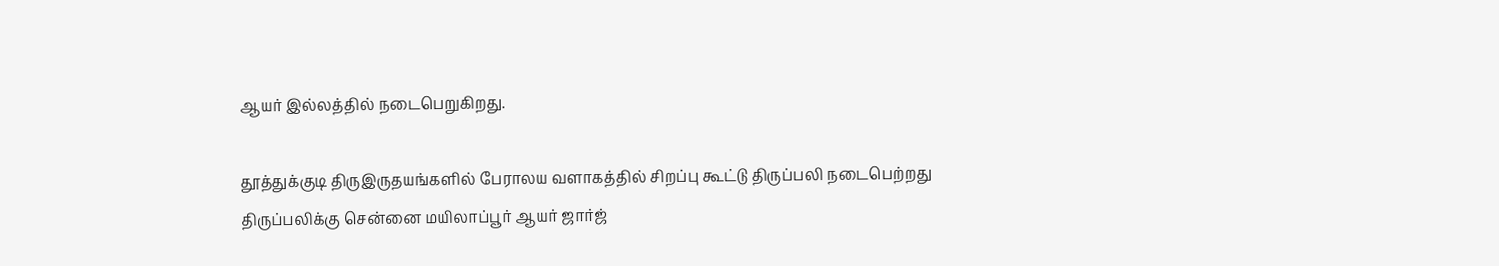ஆயர் இல்லத்தில் நடைபெறுகிறது.

தூத்துக்குடி திருஇருதயங்களில் பேராலய வளாகத்தில் சிறப்பு கூட்டு திருப்பலி நடைபெற்றது திருப்பலிக்கு சென்னை மயிலாப்பூர் ஆயர் ஜார்ஜ்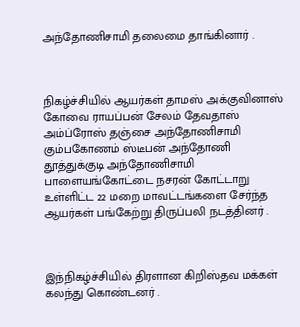அந்தோணிசாமி தலைமை தாங்கினார் .



நிகழ்ச்சியில் ஆயர்கள் தாமஸ் அக்குவினாஸ் கோவை ராயப்பன் சேலம் தேவதாஸ் அம்ப்ரோஸ் தஞ்சை அந்தோணிசாமி கும்பகோணம் ஸ்டீபன் அந்தோணி தூத்துக்குடி அந்தோணிசாமி பாளையங்கோட்டை நசரன் கோட்டாறு உள்ளிட்ட 22 மறை மாவட்டங்களை சேர்ந்த ஆயர்கள் பங்கேற்று திருப்பலி நடத்தினர் .



இந்நிகழ்ச்சியில் திரளான கிறிஸ்தவ மக்கள் கலந்து கொண்டனர் .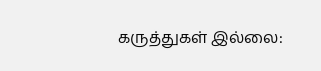கருத்துகள் இல்லை: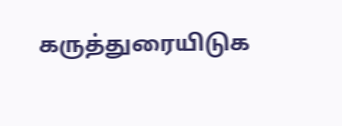கருத்துரையிடுக